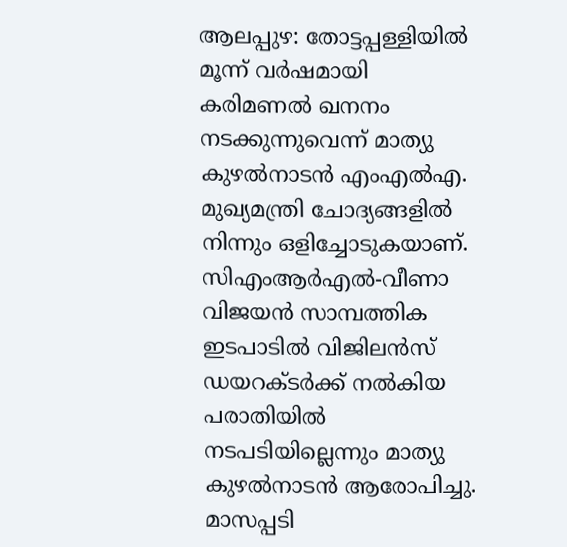ആലപ്പുഴ: തോട്ടപ്പള്ളിയിൽ മൂന്ന് വർഷമായി കരിമണൽ ഖനനം നടക്കുന്നുവെന്ന് മാത്യു കുഴൽനാടൻ എംഎൽഎ. മുഖ്യമന്ത്രി ചോദ്യങ്ങളിൽ നിന്നും ഒളിച്ചോടുകയാണ്. സിഎംആർഎൽ-വീണാ വിജയൻ സാമ്പത്തിക ഇടപാടിൽ വിജിലൻസ് ഡയറക്ടർക്ക് നൽകിയ പരാതിയിൽ നടപടിയില്ലെന്നും മാത്യു കുഴൽനാടൻ ആരോപിച്ചു. മാസപ്പടി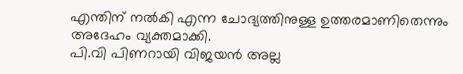എന്തിന് നൽകി എന്ന ചോദ്യത്തിനുള്ള ഉത്തരമാണിതെന്നും അദേഹം വ്യക്തമാക്കി.
പി.വി പിണറായി വിജയൻ അല്ല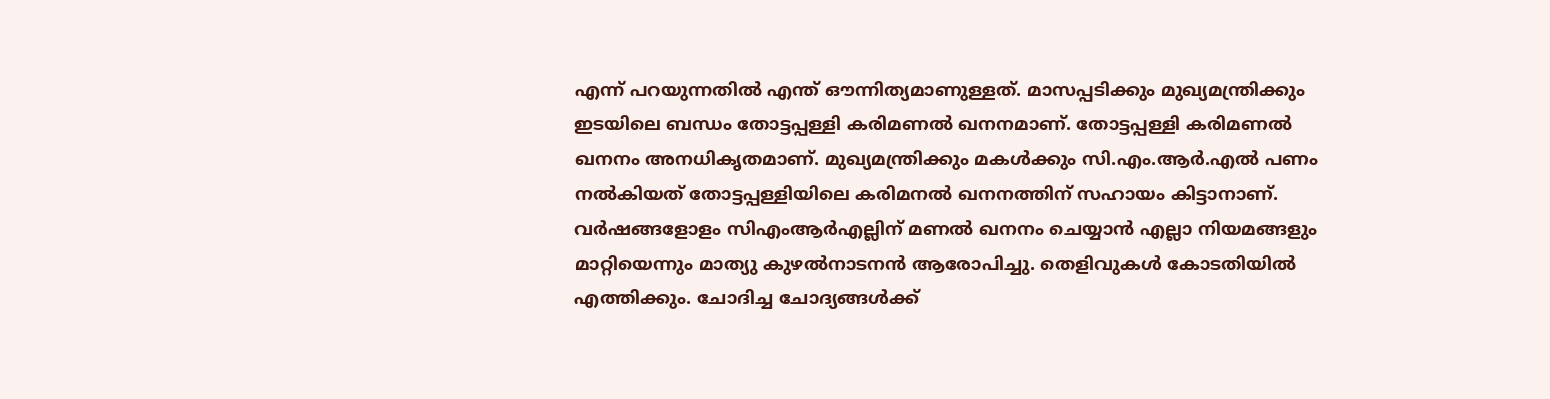എന്ന് പറയുന്നതിൽ എന്ത് ഔന്നിത്യമാണുള്ളത്. മാസപ്പടിക്കും മുഖ്യമന്ത്രിക്കും ഇടയിലെ ബന്ധം തോട്ടപ്പള്ളി കരിമണൽ ഖനനമാണ്. തോട്ടപ്പള്ളി കരിമണൽ ഖനനം അനധികൃതമാണ്. മുഖ്യമന്ത്രിക്കും മകൾക്കും സി.എം.ആർ.എൽ പണം നൽകിയത് തോട്ടപ്പള്ളിയിലെ കരിമനൽ ഖനനത്തിന് സഹായം കിട്ടാനാണ്. വർഷങ്ങളോളം സിഎംആർഎല്ലിന് മണൽ ഖനനം ചെയ്യാൻ എല്ലാ നിയമങ്ങളും മാറ്റിയെന്നും മാത്യു കുഴൽനാടനൻ ആരോപിച്ചു. തെളിവുകൾ കോടതിയിൽ എത്തിക്കും. ചോദിച്ച ചോദ്യങ്ങൾക്ക്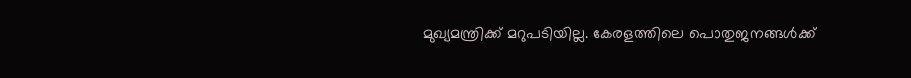മുഖ്യമന്ത്രിക്ക് മറുപടിയില്ല. കേരളത്തിലെ പൊതുജനങ്ങൾക്ക്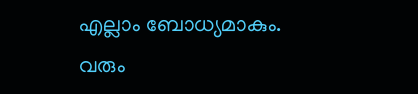എല്ലാം ബോധ്യമാകും. വരും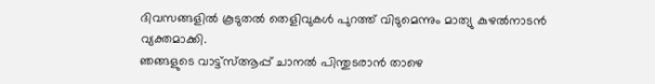ദിവസങ്ങളിൽ കൂടുതൽ തെളിവുകൾ പുറത്ത് വിടുമെന്നും മാത്യു കുഴൽനാടൻ വ്യക്തമാക്കി.
ഞങ്ങളുടെ വാട്ട്സ്ആപ്പ് ചാനൽ പിന്തുടരാൻ താഴെ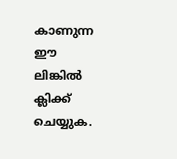കാണുന്ന ഈ ലിങ്കിൽ ക്ലിക്ക് ചെയ്യുക.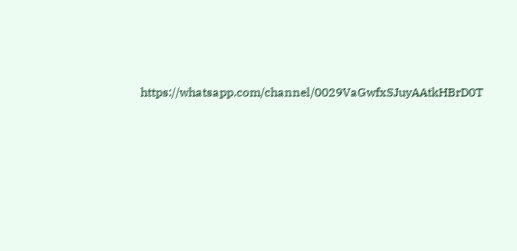https://whatsapp.com/channel/0029VaGwfxSJuyAAtkHBrD0T